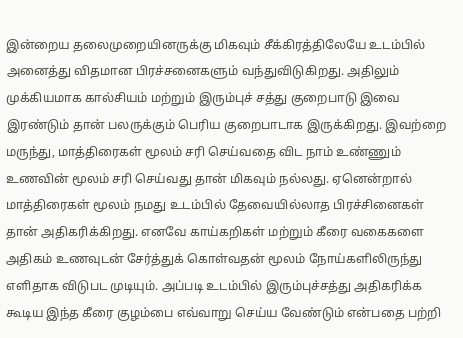இன்றைய தலைமுறையினருக்கு மிகவும் சீக்கிரத்திலேயே உடம்பில் அனைத்து விதமான பிரச்சனைகளும் வந்துவிடுகிறது. அதிலும் முக்கியமாக கால்சியம் மற்றும் இரும்புச் சத்து குறைபாடு இவை இரண்டும் தான் பலருக்கும் பெரிய குறைபாடாக இருக்கிறது. இவற்றை மருந்து, மாத்திரைகள் மூலம் சரி செய்வதை விட நாம் உண்ணும் உணவின் மூலம் சரி செய்வது தான் மிகவும் நல்லது. ஏனென்றால் மாத்திரைகள் மூலம் நமது உடம்பில் தேவையில்லாத பிரச்சினைகள் தான் அதிகரிக்கிறது. எனவே காய்கறிகள் மற்றும் கீரை வகைகளை அதிகம் உணவுடன் சேர்த்துக் கொள்வதன் மூலம் நோய்களிலிருந்து எளிதாக விடுபட முடியும். அப்படி உடம்பில் இரும்புச்சத்து அதிகரிக்க கூடிய இந்த கீரை குழம்பை எவ்வாறு செய்ய வேண்டும் என்பதை பற்றி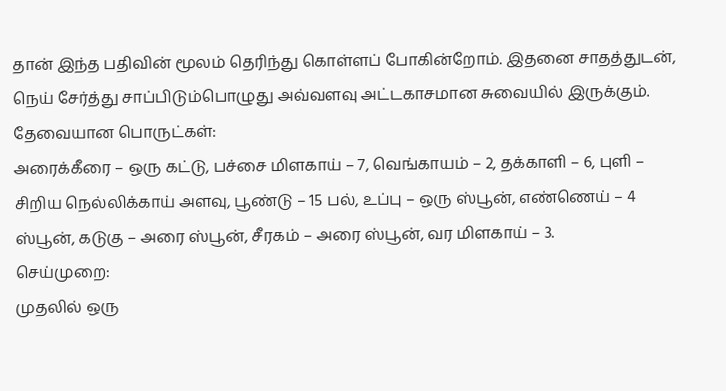தான் இந்த பதிவின் மூலம் தெரிந்து கொள்ளப் போகின்றோம். இதனை சாதத்துடன், நெய் சேர்த்து சாப்பிடும்பொழுது அவ்வளவு அட்டகாசமான சுவையில் இருக்கும்.
தேவையான பொருட்கள்:
அரைக்கீரை – ஒரு கட்டு, பச்சை மிளகாய் – 7, வெங்காயம் – 2, தக்காளி – 6, புளி – சிறிய நெல்லிக்காய் அளவு, பூண்டு – 15 பல், உப்பு – ஒரு ஸ்பூன், எண்ணெய் – 4 ஸ்பூன், கடுகு – அரை ஸ்பூன், சீரகம் – அரை ஸ்பூன், வர மிளகாய் – 3.
செய்முறை:
முதலில் ஒரு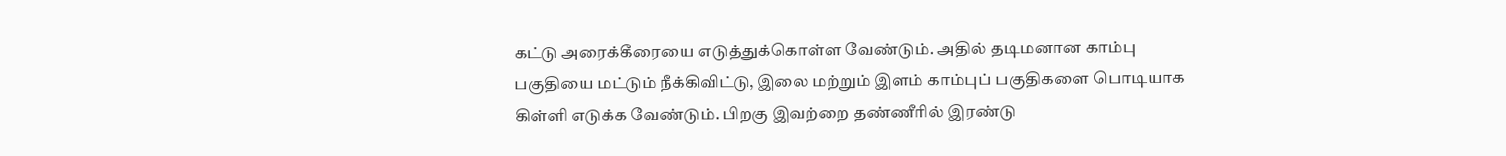கட்டு அரைக்கீரையை எடுத்துக்கொள்ள வேண்டும். அதில் தடிமனான காம்பு பகுதியை மட்டும் நீக்கிவிட்டு, இலை மற்றும் இளம் காம்புப் பகுதிகளை பொடியாக கிள்ளி எடுக்க வேண்டும். பிறகு இவற்றை தண்ணீரில் இரண்டு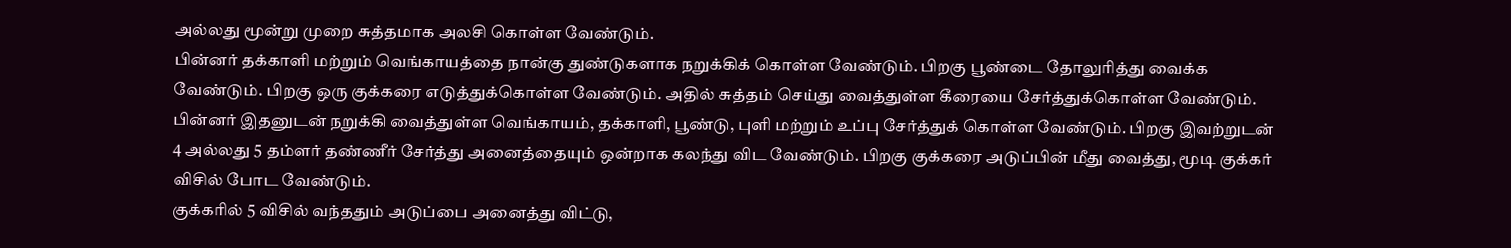அல்லது மூன்று முறை சுத்தமாக அலசி கொள்ள வேண்டும்.
பின்னர் தக்காளி மற்றும் வெங்காயத்தை நான்கு துண்டுகளாக நறுக்கிக் கொள்ள வேண்டும். பிறகு பூண்டை தோலுரித்து வைக்க வேண்டும். பிறகு ஒரு குக்கரை எடுத்துக்கொள்ள வேண்டும். அதில் சுத்தம் செய்து வைத்துள்ள கீரையை சேர்த்துக்கொள்ள வேண்டும்.
பின்னர் இதனுடன் நறுக்கி வைத்துள்ள வெங்காயம், தக்காளி, பூண்டு, புளி மற்றும் உப்பு சேர்த்துக் கொள்ள வேண்டும். பிறகு இவற்றுடன் 4 அல்லது 5 தம்ளர் தண்ணீர் சேர்த்து அனைத்தையும் ஒன்றாக கலந்து விட வேண்டும். பிறகு குக்கரை அடுப்பின் மீது வைத்து, மூடி குக்கர் விசில் போட வேண்டும்.
குக்கரில் 5 விசில் வந்ததும் அடுப்பை அனைத்து விட்டு,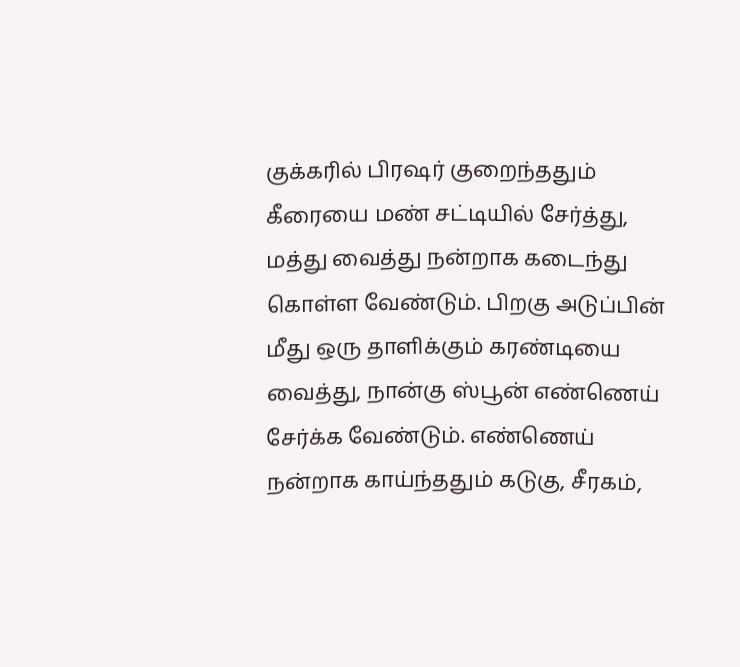குக்கரில் பிரஷர் குறைந்ததும் கீரையை மண் சட்டியில் சேர்த்து, மத்து வைத்து நன்றாக கடைந்து கொள்ள வேண்டும். பிறகு அடுப்பின் மீது ஒரு தாளிக்கும் கரண்டியை வைத்து, நான்கு ஸ்பூன் எண்ணெய் சேர்க்க வேண்டும். எண்ணெய் நன்றாக காய்ந்ததும் கடுகு, சீரகம்,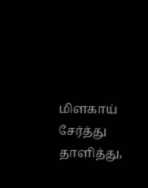மிளகாய் சேர்த்து தாளித்து,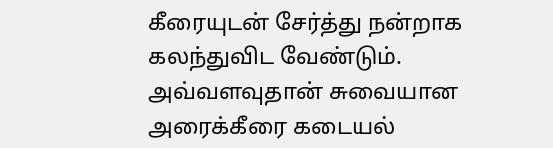கீரையுடன் சேர்த்து நன்றாக கலந்துவிட வேண்டும். அவ்வளவுதான் சுவையான அரைக்கீரை கடையல்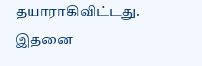தயாராகிவிட்டது. இதனை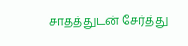சாதத்துடன் சேர்த்து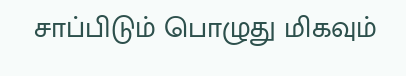சாப்பிடும் பொழுது மிகவும்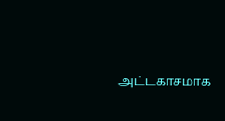அட்டகாசமாக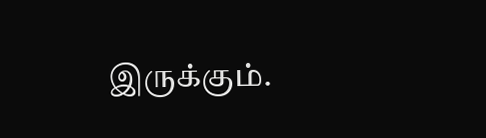இருக்கும்.